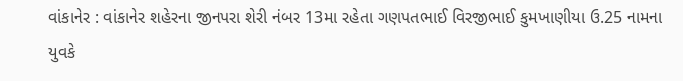વાંકાનેર : વાંકાનેર શહેરના જીનપરા શેરી નંબર 13મા રહેતા ગણપતભાઈ વિરજીભાઈ કુમખાણીયા ઉ.25 નામના યુવકે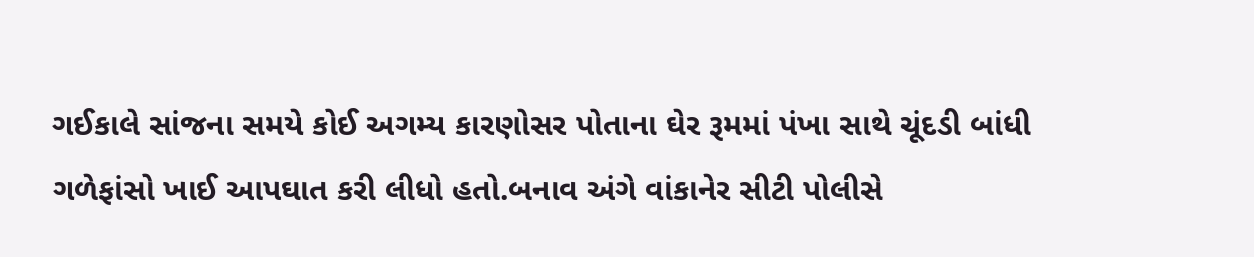ગઈકાલે સાંજના સમયે કોઈ અગમ્ય કારણોસર પોતાના ઘેર રૂમમાં પંખા સાથે ચૂંદડી બાંધી ગળેફાંસો ખાઈ આપઘાત કરી લીધો હતો.બનાવ અંગે વાંકાનેર સીટી પોલીસે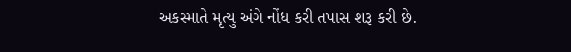અકસ્માતે મૃત્યુ અંગે નોંધ કરી તપાસ શરૂ કરી છે.